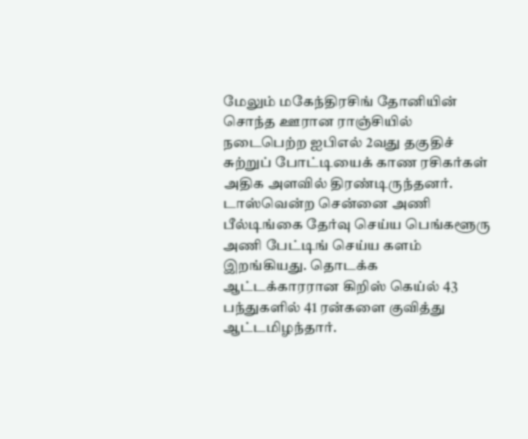மேலும் மகேந்திரசிங் தோனியின் சொந்த ஊரான ராஞ்சியில் நடைபெற்ற ஐபிஎல் 2வது தகுதிச் சுற்றுப் போட்டியைக் காண ரசிகர்கள் அதிக அளவில் திரண்டிருந்தனர். டாஸ்வென்ற சென்னை அணி பீல்டிங்கை தேர்வு செய்ய பெங்களூரு அணி பேட்டிங் செய்ய களம் இறங்கியது. தொடக்க ஆட்டக்காரரான கிறிஸ் கெய்ல் 43 பந்துகளில் 41 ரன்களை குவித்து ஆட்டமிழந்தார்.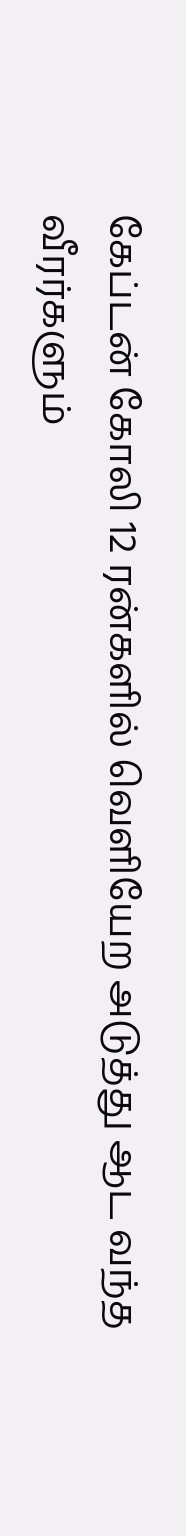கேப்டன் கோலி 12 ரன்களில் வெளியேற அடுத்து ஆட வந்த வீரர்களும்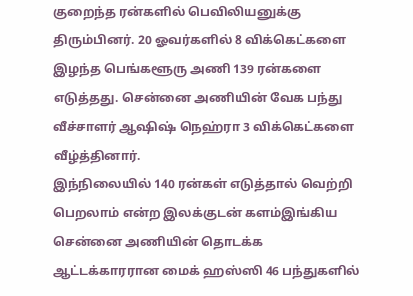குறைந்த ரன்களில் பெவிலியனுக்கு திரும்பினர். 20 ஓவர்களில் 8 விக்கெட்களை இழந்த பெங்களூரு அணி 139 ரன்களை எடுத்தது. சென்னை அணியின் வேக பந்து வீச்சாளர் ஆஷிஷ் நெஹ்ரா 3 விக்கெட்களை வீழ்த்தினார்.
இந்நிலையில் 140 ரன்கள் எடுத்தால் வெற்றி பெறலாம் என்ற இலக்குடன் களம்இங்கிய சென்னை அணியின் தொடக்க ஆட்டக்காரரான மைக் ஹஸ்ஸி 46 பந்துகளில்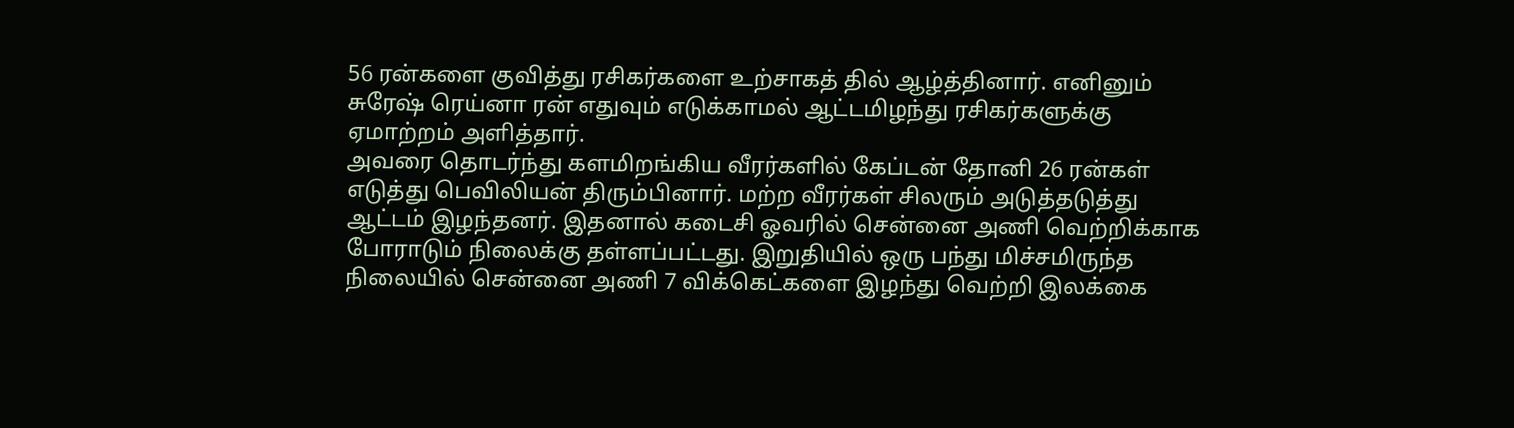56 ரன்களை குவித்து ரசிகர்களை உற்சாகத் தில் ஆழ்த்தினார். எனினும் சுரேஷ் ரெய்னா ரன் எதுவும் எடுக்காமல் ஆட்டமிழந்து ரசிகர்களுக்கு ஏமாற்றம் அளித்தார்.
அவரை தொடர்ந்து களமிறங்கிய வீரர்களில் கேப்டன் தோனி 26 ரன்கள் எடுத்து பெவிலியன் திரும்பினார். மற்ற வீரர்கள் சிலரும் அடுத்தடுத்து ஆட்டம் இழந்தனர். இதனால் கடைசி ஓவரில் சென்னை அணி வெற்றிக்காக போராடும் நிலைக்கு தள்ளப்பட்டது. இறுதியில் ஒரு பந்து மிச்சமிருந்த நிலையில் சென்னை அணி 7 விக்கெட்களை இழந்து வெற்றி இலக்கை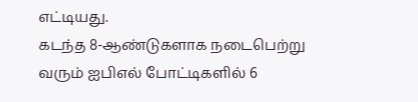எட்டியது.
கடந்த 8-ஆண்டுகளாக நடைபெற்று வரும் ஐபிஎல் போட்டிகளில் 6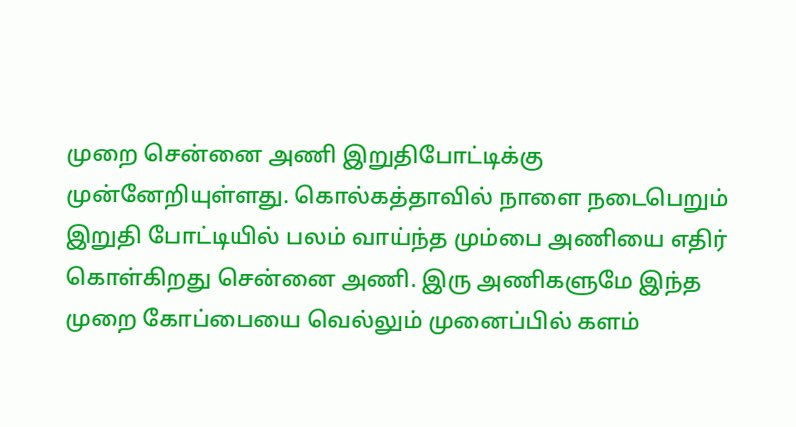முறை சென்னை அணி இறுதிபோட்டிக்கு முன்னேறியுள்ளது. கொல்கத்தாவில் நாளை நடைபெறும் இறுதி போட்டியில் பலம் வாய்ந்த மும்பை அணியை எதிர் கொள்கிறது சென்னை அணி. இரு அணிகளுமே இந்த முறை கோப்பையை வெல்லும் முனைப்பில் களம்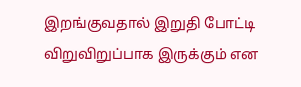இறங்குவதால் இறுதி போட்டி விறுவிறுப்பாக இருக்கும் என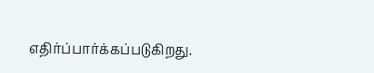எதிர்ப்பார்க்கப்படுகிறது.